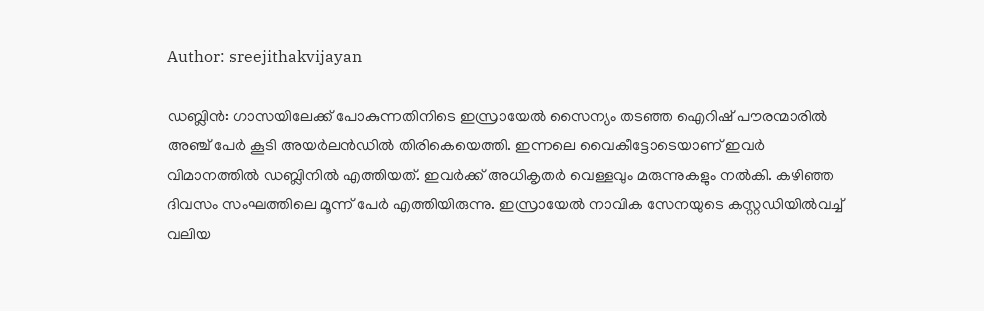Author: sreejithakvijayan

ഡബ്ലിൻ: ഗാസയിലേക്ക് പോകുന്നതിനിടെ ഇസ്രായേൽ സൈന്യം തടഞ്ഞ ഐറിഷ് പൗരന്മാരിൽ അഞ്ച് പേർ കൂടി അയർലൻഡിൽ തിരികെയെത്തി. ഇന്നലെ വൈകീട്ടോടെയാണ് ഇവർ വിമാനത്തിൽ ഡബ്ലിനിൽ എത്തിയത്. ഇവർക്ക് അധികൃതർ വെള്ളവും മരുന്നുകളും നൽകി. കഴിഞ്ഞ ദിവസം സംഘത്തിലെ മൂന്ന് പേർ എത്തിയിരുന്നു. ഇസ്രായേൽ നാവിക സേനയുടെ കസ്റ്റഡിയിൽവച്ച് വലിയ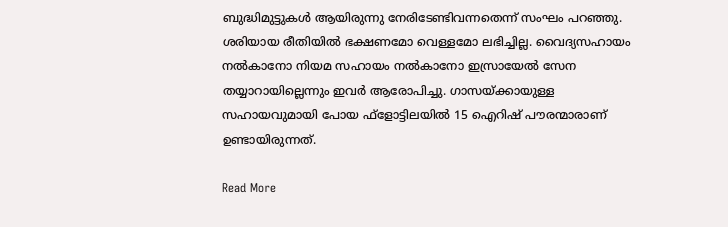ബുദ്ധിമുട്ടുകൾ ആയിരുന്നു നേരിടേണ്ടിവന്നതെന്ന് സംഘം പറഞ്ഞു. ശരിയായ രീതിയിൽ ഭക്ഷണമോ വെള്ളമോ ലഭിച്ചില്ല. വൈദ്യസഹായം നൽകാനോ നിയമ സഹായം നൽകാനോ ഇസ്രായേൽ സേന തയ്യാറായില്ലെന്നും ഇവർ ആരോപിച്ചു. ഗാസയ്ക്കായുള്ള സഹായവുമായി പോയ ഫ്‌ളോട്ടിലയിൽ 15 ഐറിഷ് പൗരന്മാരാണ് ഉണ്ടായിരുന്നത്.

Read More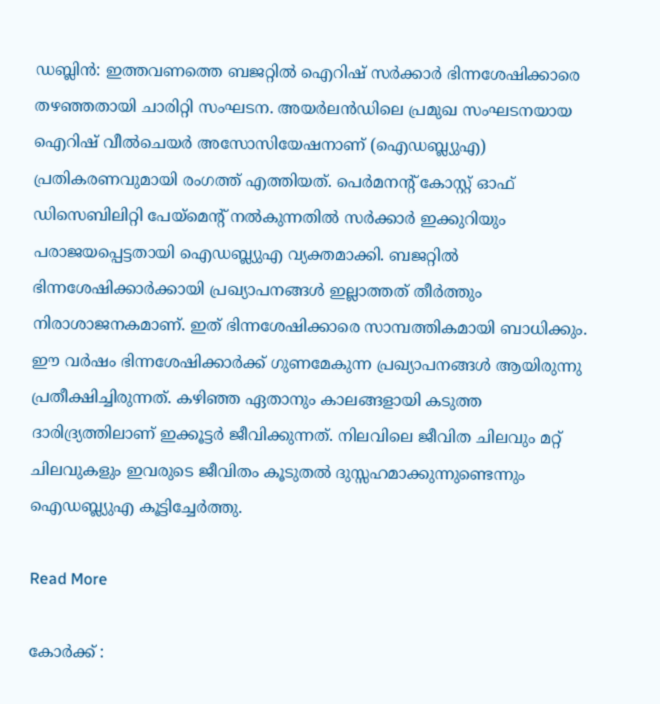ഡബ്ലിൻ: ഇത്തവണത്തെ ബജറ്റിൽ ഐറിഷ് സർക്കാർ ഭിന്നശേഷിക്കാരെ തഴഞ്ഞതായി ചാരിറ്റി സംഘടന. അയർലൻഡിലെ പ്രമുഖ സംഘടനയായ ഐറിഷ് വീൽചെയർ അസോസിയേഷനാണ് (ഐഡബ്ല്യുഎ) പ്രതികരണവുമായി രംഗത്ത് എത്തിയത്. പെർമനന്റ് കോസ്റ്റ് ഓഫ് ഡിസെബിലിറ്റി പേയ്‌മെന്റ് നൽകുന്നതിൽ സർക്കാർ ഇക്കുറിയും പരാജയപ്പെട്ടതായി ഐഡബ്ല്യുഎ വ്യക്തമാക്കി. ബജറ്റിൽ ഭിന്നശേഷിക്കാർക്കായി പ്രഖ്യാപനങ്ങൾ ഇല്ലാത്തത് തീർത്തും നിരാശാജനകമാണ്. ഇത് ഭിന്നശേഷിക്കാരെ സാമ്പത്തികമായി ബാധിക്കും. ഈ വർഷം ഭിന്നശേഷിക്കാർക്ക് ഗുണമേകുന്ന പ്രഖ്യാപനങ്ങൾ ആയിരുന്നു പ്രതീക്ഷിച്ചിരുന്നത്. കഴിഞ്ഞ ഏതാനും കാലങ്ങളായി കടുത്ത ദാരിദ്ര്യത്തിലാണ് ഇക്കൂട്ടർ ജീവിക്കുന്നത്. നിലവിലെ ജീവിത ചിലവും മറ്റ് ചിലവുകളും ഇവരുടെ ജീവിതം കൂടുതൽ ദുസ്സഹമാക്കുന്നുണ്ടെന്നും ഐഡബ്ല്യുഎ കൂട്ടിച്ചേർത്തു.

Read More

കോർക്ക് :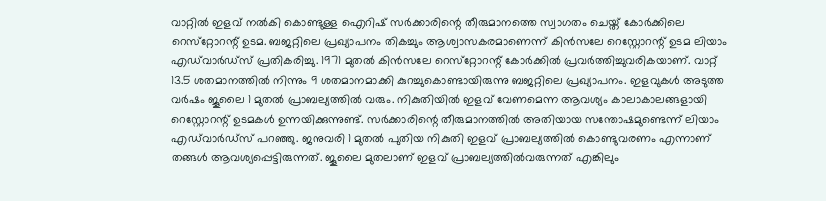വാറ്റിൽ ഇളവ് നൽകി കൊണ്ടുള്ള ഐറിഷ് സർക്കാരിന്റെ തീരുമാനത്തെ സ്വാഗതം ചെയ്ത് കോർക്കിലെ റെസ്‌റ്റോറന്റ് ഉടമ. ബജറ്റിലെ പ്രഖ്യാപനം തികച്ചും ആശ്വാസകരമാണെന്ന് കിൻസലേ റെസ്റ്റോറന്റ് ഉടമ ലിയാം എഡ്‌വാർഡ്‌സ് പ്രതികരിച്ചു. 1971 മുതൽ കിൻസലേ റെസ്‌റ്റോറന്റ് കോർക്കിൽ പ്രവർത്തിച്ചുവരികയാണ്. വാറ്റ് 13.5 ശതമാനത്തിൽ നിന്നും 9 ശതമാനമാക്കി കുറച്ചുകൊണ്ടായിരുന്നു ബജറ്റിലെ പ്രഖ്യാപനം. ഇളവുകൾ അടുത്ത വർഷം ജൂലൈ 1 മുതൽ പ്രാബല്യത്തിൽ വരും. നികുതിയിൽ ഇളവ് വേണമെന്ന ആവശ്യം കാലാകാലങ്ങളായി റെസ്റ്റോറന്റ് ഉടമകൾ ഉന്നയിക്കുന്നുണ്ട്. സർക്കാരിന്റെ തീരുമാനത്തിൽ അതിയായ സന്തോഷമുണ്ടെന്ന് ലിയാം എഡ്‌വാർഡ്‌സ് പറഞ്ഞു. ജനുവരി 1 മുതൽ പുതിയ നികുതി ഇളവ് പ്രാബല്യത്തിൽ കൊണ്ടുവരണം എന്നാണ് തങ്ങൾ ആവശ്യപ്പെട്ടിരുന്നത്. ജൂലൈ മുതലാണ് ഇളവ് പ്രാബല്യത്തിൽവരുന്നത് എങ്കിലും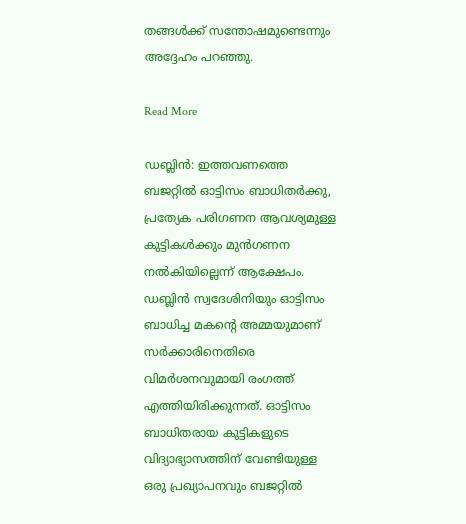തങ്ങൾക്ക് സന്തോഷമുണ്ടെന്നും അദ്ദേഹം പറഞ്ഞു.

Read More

ഡബ്ലിൻ: ഇത്തവണത്തെ ബജറ്റിൽ ഓട്ടിസം ബാധിതർക്കു, പ്രത്യേക പരിഗണന ആവശ്യമുള്ള കുട്ടികൾക്കും മുൻഗണന നൽകിയില്ലെന്ന് ആക്ഷേപം. ഡബ്ലിൻ സ്വദേശിനിയും ഓട്ടിസം ബാധിച്ച മകന്റെ അമ്മയുമാണ് സർക്കാരിനെതിരെ വിമർശനവുമായി രംഗത്ത് എത്തിയിരിക്കുന്നത്. ഓട്ടിസം ബാധിതരായ കുട്ടികളുടെ വിദ്യാഭ്യാസത്തിന് വേണ്ടിയുള്ള ഒരു പ്രഖ്യാപനവും ബജറ്റിൽ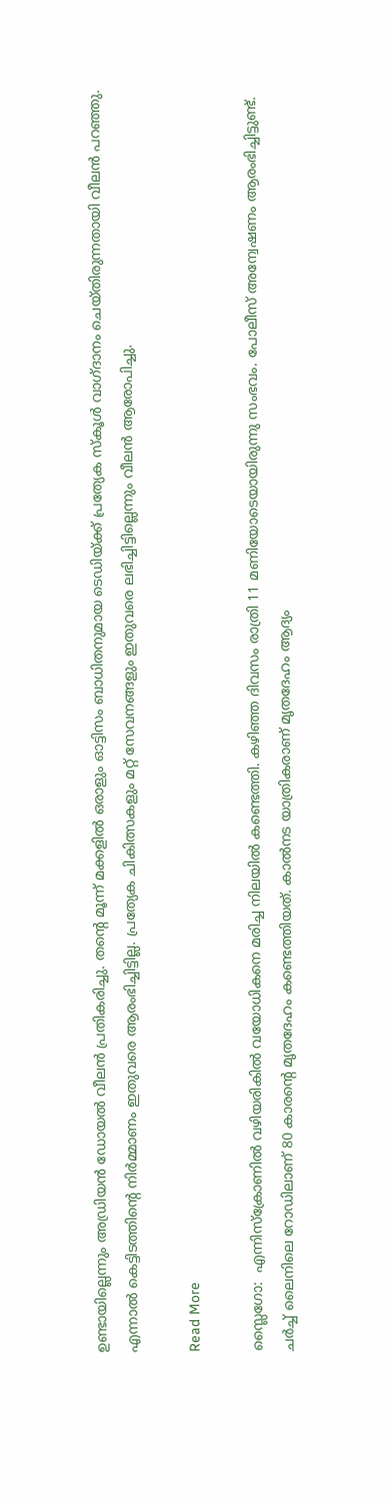ഉണ്ടായില്ലെന്നും അഡ്രിയൻ ഡോയൽ വീലൻ പ്രതികരിച്ചു. തന്റെ മൂന്ന് മക്കളിൽ ഒരാളും ഓട്ടിസം ബാധിതനുമായ ടെഡിയ്ക്ക് പ്രത്യേക സ്‌കൂൾ വാഗ്ദാനം ചെയ്തിരുന്നതായി വീലൻ പറഞ്ഞു. എന്നാൽ കെട്ടിടത്തിന്റെ നിർമ്മാണം ഇതുവരെ ആരംഭിച്ചിട്ടില്ല. പ്രത്യേക ചികിത്സകളും മറ്റ് സേവനങ്ങളും ഇതുവരെ ലഭിച്ചിട്ടില്ലെന്നും വീലൻ ആരോപിച്ചു.

Read More

സ്ലൈഗോ:  എന്നിസ്‌ക്രോണിൽ വഴിയരികിൽ വയോധികനെ മരിച്ച നിലയിൽ കണ്ടെത്തി. കഴിഞ്ഞ ദിവസം രാത്രി 11 മണിയോടെയായിരുന്നു സംഭവം. പോലീസ് അന്വേഷണം ആരംഭിച്ചിട്ടുണ്ട്. ചർച്ച് ലൈനിലെ റോഡിലാണ് 80 കാരന്റെ മൃതദേഹം കണ്ടെത്തിയത്. കാൽനട യാത്രികരാണ് മൃതദേഹം ആദ്യം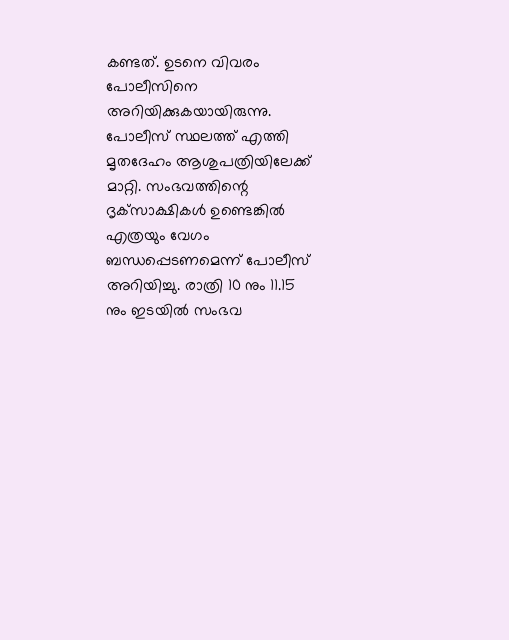കണ്ടത്. ഉടനെ വിവരം പോലീസിനെ അറിയിക്കുകയായിരുന്നു.  പോലീസ് സ്ഥലത്ത് എത്തി മൃതദേഹം ആശുപത്രിയിലേക്ക് മാറ്റി. സംഭവത്തിന്റെ ദൃക്‌സാക്ഷികൾ ഉണ്ടെങ്കിൽ എത്രയും വേഗം ബന്ധപ്പെടണമെന്ന് പോലീസ് അറിയിച്ചു. രാത്രി 10 നും 11.15 നും ഇടയിൽ സംഭവ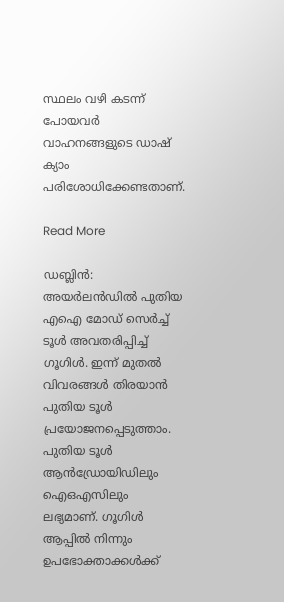സ്ഥലം വഴി കടന്ന് പോയവർ വാഹനങ്ങളുടെ ഡാഷ് ക്യാം പരിശോധിക്കേണ്ടതാണ്.

Read More

ഡബ്ലിൻ: അയർലൻഡിൽ പുതിയ എഐ മോഡ് സെർച്ച് ടൂൾ അവതരിപ്പിച്ച് ഗൂഗിൾ. ഇന്ന് മുതൽ വിവരങ്ങൾ തിരയാൻ പുതിയ ടൂൾ പ്രയോജനപ്പെടുത്താം. പുതിയ ടൂൾ ആൻഡ്രോയിഡിലും ഐഒഎസിലും ലഭ്യമാണ്. ഗൂഗിൾ ആപ്പിൽ നിന്നും ഉപഭോക്താക്കൾക്ക്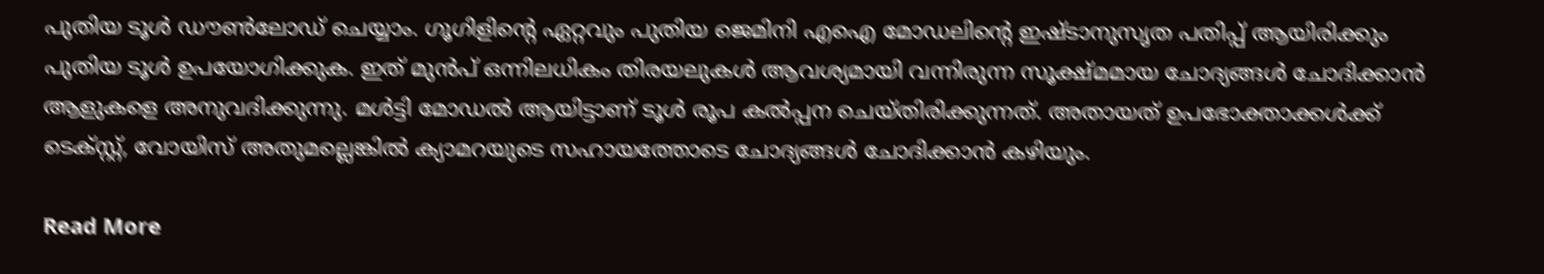പുതിയ ടൂൾ ഡൗൺലോഡ് ചെയ്യാം. ഗൂഗിളിന്റെ ഏറ്റവും പുതിയ ജെമിനി എഐ മോഡലിന്റെ ഇഷ്ടാനുസൃത പതിപ്പ് ആയിരിക്കും പുതിയ ടൂൾ ഉപയോഗിക്കുക. ഇത് മുൻപ് ഒന്നിലധികം തിരയലുകൾ ആവശ്യമായി വന്നിരുന്ന സൂക്ഷ്മമായ ചോദ്യങ്ങൾ ചോദിക്കാൻ ആളുകളെ അനുവദിക്കുന്നു. മൾട്ടി മോഡൽ ആയിട്ടാണ് ടൂൾ രൂപ കൽപ്പന ചെയ്തിരിക്കുന്നത്. അതായത് ഉപഭോക്താക്കൾക്ക് ടെക്‌സ്റ്റ്, വോയിസ് അതുമല്ലെങ്കിൽ ക്യാമറയുടെ സഹായത്തോടെ ചോദ്യങ്ങൾ ചോദിക്കാൻ കഴിയും.

Read More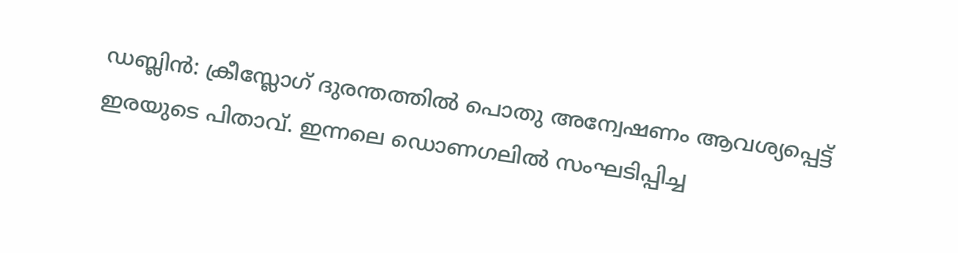ഡബ്ലിൻ: ക്രീസ്ലോഗ് ദുരന്തത്തിൽ പൊതു അന്വേഷണം ആവശ്യപ്പെട്ട് ഇരയുടെ പിതാവ്. ഇന്നലെ ഡൊണഗലിൽ സംഘടിപ്പിച്ച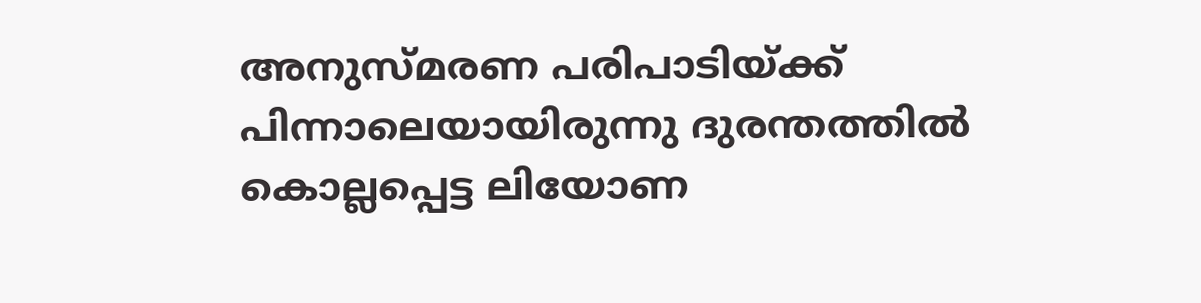അനുസ്മരണ പരിപാടിയ്ക്ക് പിന്നാലെയായിരുന്നു ദുരന്തത്തിൽ കൊല്ലപ്പെട്ട ലിയോണ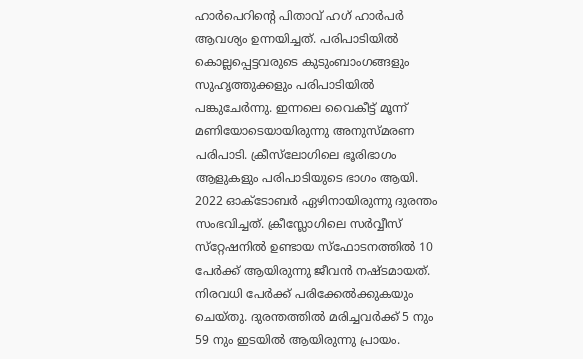ഹാർപെറിന്റെ പിതാവ് ഹഗ് ഹാർപർ ആവശ്യം ഉന്നയിച്ചത്. പരിപാടിയിൽ കൊല്ലപ്പെട്ടവരുടെ കുടുംബാംഗങ്ങളും സുഹൃത്തുക്കളും പരിപാടിയിൽ പങ്കുചേർന്നു. ഇന്നലെ വൈകീട്ട് മൂന്ന് മണിയോടെയായിരുന്നു അനുസ്മരണ പരിപാടി. ക്രീസ്‌ലോഗിലെ ഭൂരിഭാഗം ആളുകളും പരിപാടിയുടെ ഭാഗം ആയി. 2022 ഓക്ടോബർ ഏഴിനായിരുന്നു ദുരന്തം സംഭവിച്ചത്. ക്രീസ്ലോഗിലെ സർവ്വീസ് സ്‌റ്റേഷനിൽ ഉണ്ടായ സ്‌ഫോടനത്തിൽ 10 പേർക്ക് ആയിരുന്നു ജീവൻ നഷ്ടമായത്. നിരവധി പേർക്ക് പരിക്കേൽക്കുകയും ചെയ്തു. ദുരന്തത്തിൽ മരിച്ചവർക്ക് 5 നും 59 നും ഇടയിൽ ആയിരുന്നു പ്രായം.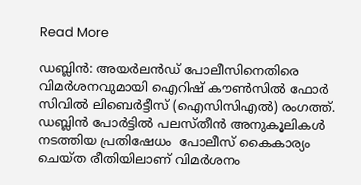Read More

ഡബ്ലിൻ: അയർലൻഡ് പോലീസിനെതിരെ വിമർശനവുമായി ഐറിഷ് കൗൺസിൽ ഫോർ സിവിൽ ലിബെർട്ടീസ് (ഐസിസിഎൽ) രംഗത്ത്. ഡബ്ലിൻ പോർട്ടിൽ പലസ്തീൻ അനുകൂലികൾ നടത്തിയ പ്രതിഷേധം  പോലീസ് കൈകാര്യം ചെയ്ത രീതിയിലാണ് വിമർശനം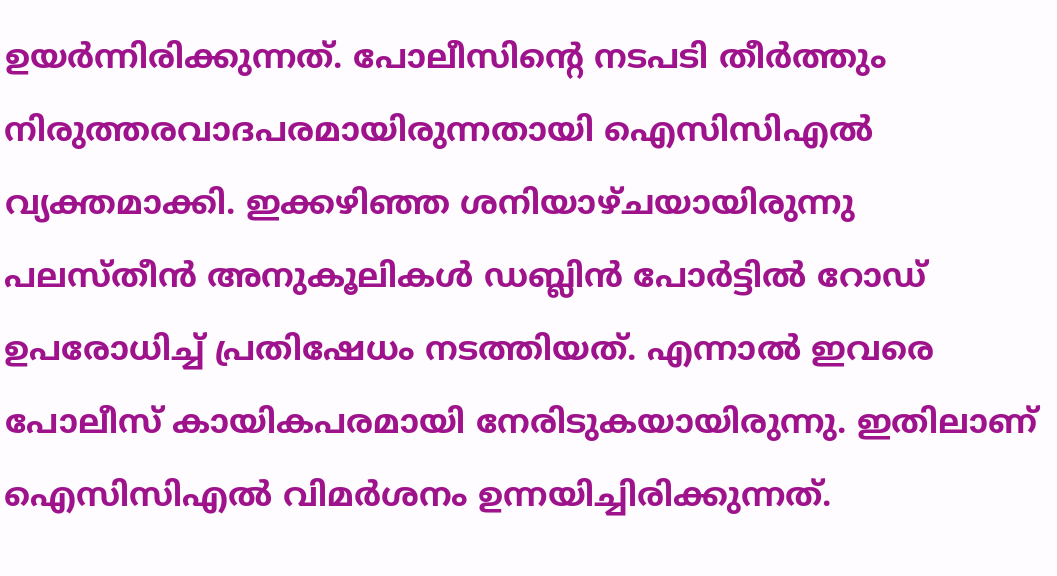ഉയർന്നിരിക്കുന്നത്. പോലീസിന്റെ നടപടി തീർത്തും നിരുത്തരവാദപരമായിരുന്നതായി ഐസിസിഎൽ വ്യക്തമാക്കി. ഇക്കഴിഞ്ഞ ശനിയാഴ്ചയായിരുന്നു പലസ്തീൻ അനുകൂലികൾ ഡബ്ലിൻ പോർട്ടിൽ റോഡ് ഉപരോധിച്ച് പ്രതിഷേധം നടത്തിയത്. എന്നാൽ ഇവരെ പോലീസ് കായികപരമായി നേരിടുകയായിരുന്നു. ഇതിലാണ് ഐസിസിഎൽ വിമർശനം ഉന്നയിച്ചിരിക്കുന്നത്.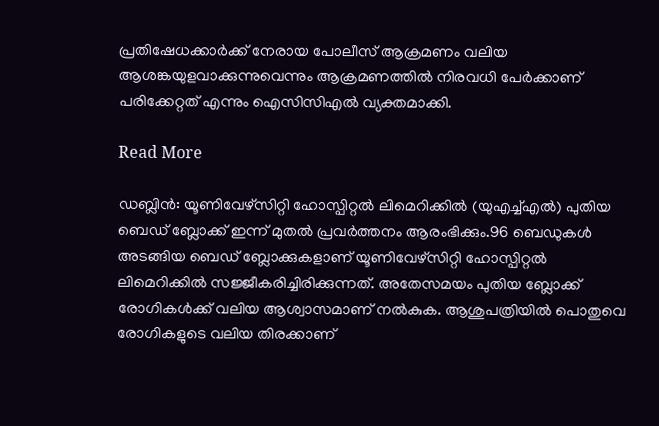പ്രതിഷേധക്കാർക്ക് നേരായ പോലീസ് ആക്രമണം വലിയ ആശങ്കയുളവാക്കുന്നുവെന്നും ആക്രമണത്തിൽ നിരവധി പേർക്കാണ് പരിക്കേറ്റത് എന്നും ഐസിസിഎൽ വ്യക്തമാക്കി.

Read More

ഡബ്ലിൻ: യൂണിവേഴ്സിറ്റി ഹോസ്പിറ്റൽ ലിമെറിക്കിൽ (യുഎച്ച്എൽ) പുതിയ ബെഡ് ബ്ലോക്ക് ഇന്ന് മുതൽ പ്രവർത്തനം ആരംഭിക്കും.96 ബെഡുകൾ അടങ്ങിയ ബെഡ് ബ്ലോക്കുകളാണ് യൂണിവേഴ്‌സിറ്റി ഹോസ്പിറ്റൽ ലിമെറിക്കിൽ സജ്ജീകരിച്ചിരിക്കുന്നത്. അതേസമയം പുതിയ ബ്ലോക്ക് രോഗികൾക്ക് വലിയ ആശ്വാസമാണ് നൽകുക. ആശുപത്രിയിൽ പൊതുവെ രോഗികളുടെ വലിയ തിരക്കാണ്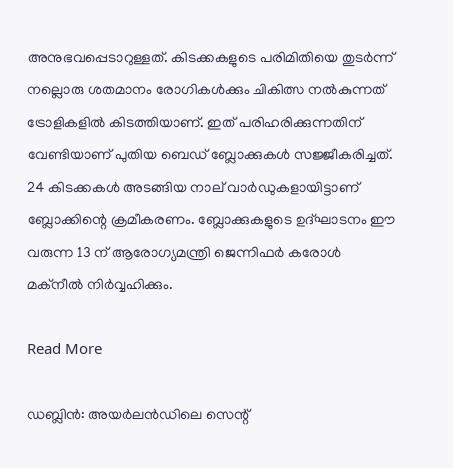അനുഭവപ്പെടാറുള്ളത്. കിടക്കകളുടെ പരിമിതിയെ തുടർന്ന് നല്ലൊരു ശതമാനം രോഗികൾക്കും ചികിത്സ നൽകുന്നത് ട്രോളികളിൽ കിടത്തിയാണ്. ഇത് പരിഹരിക്കുന്നതിന് വേണ്ടിയാണ് പുതിയ ബെഡ് ബ്ലോക്കുകൾ സജ്ജീകരിച്ചത്. 24 കിടക്കകൾ അടങ്ങിയ നാല് വാർഡുകളായിട്ടാണ് ബ്ലോക്കിന്റെ ക്രമീകരണം. ബ്ലോക്കുകളുടെ ഉദ്ഘാടനം ഈ വരുന്ന 13 ന് ആരോഗ്യമന്ത്രി ജെന്നിഫർ കരോൾ മക്‌നീൽ നിർവ്വഹിക്കും.

Read More

ഡബ്ലിൻ: അയർലൻഡിലെ സെന്റ്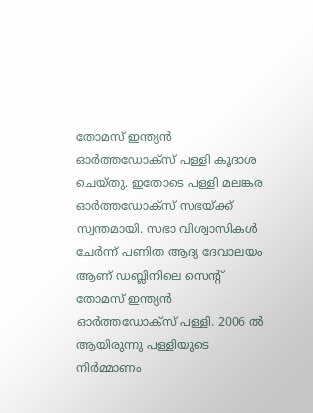തോമസ് ഇന്ത്യൻ ഓർത്തഡോക്‌സ് പള്ളി കൂദാശ ചെയ്തു. ഇതോടെ പള്ളി മലങ്കര ഓർത്തഡോക്‌സ് സഭയ്ക്ക് സ്വന്തമായി. സഭാ വിശ്വാസികൾ ചേർന്ന് പണിത ആദ്യ ദേവാലയം ആണ് ഡബ്ലിനിലെ സെന്റ് തോമസ് ഇന്ത്യൻ ഓർത്തഡോക്‌സ് പള്ളി. 2006 ൽ ആയിരുന്നു പള്ളിയുടെ നിർമ്മാണം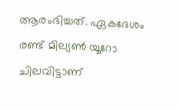ആരംഭിച്ചത്. ഏകദേശം രണ്ട് മില്യൺ യൂറോ ചിലവിട്ടാണ്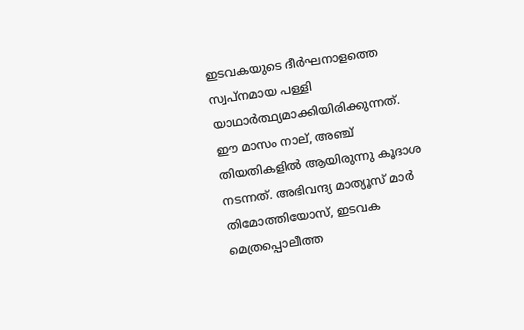ഇടവകയുടെ ദീർഘനാളത്തെ സ്വപ്‌നമായ പള്ളി യാഥാർത്ഥ്യമാക്കിയിരിക്കുന്നത്. ഈ മാസം നാല്, അഞ്ച് തിയതികളിൽ ആയിരുന്നു കൂദാശ നടന്നത്. അഭിവന്ദ്യ മാത്യൂസ് മാർ തിമോത്തിയോസ്, ഇടവക മെത്രപ്പൊലീത്ത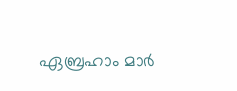ഏബ്രഹാം മാർ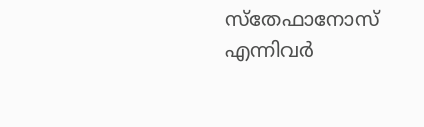സ്‌തേഫാനോസ് എന്നിവർ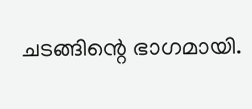ചടങ്ങിന്റെ ഭാഗമായി.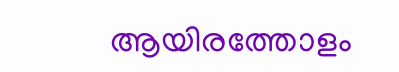ആയിരത്തോളം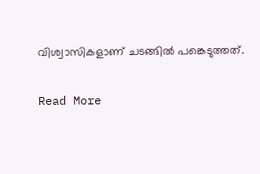വിശ്വാസികളാണ് ചടങ്ങിൽ പങ്കെടുത്തത്.

Read More